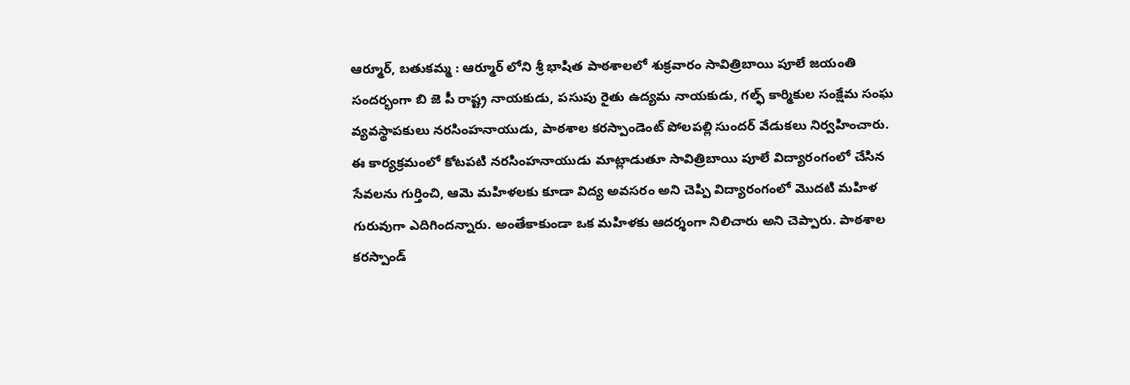ఆర్మూర్, బతుకమ్మ : ఆర్మూర్ లోని శ్రీ భాషిత పాఠశాలలో శుక్రవారం సావిత్రిబాయి పూలే జయంతి సందర్భంగా బి జె పీ రాష్ట్ర నాయకుడు, పసుపు రైతు ఉద్యమ నాయకుడు, గల్ఫ్ కార్మికుల సంక్షేమ సంఘ వ్యవస్థాపకులు నరసింహనాయుడు, పాఠశాల కరస్పాండెంట్ పోలపల్లి సుందర్ వేడుకలు నిర్వహించారు. ఈ కార్యక్రమంలో కోటపటి నరసింహనాయుడు మాట్లాడుతూ సావిత్రిబాయి పూలే విద్యారంగంలో చేసిన సేవలను గుర్తించి, ఆమె మహిళలకు కూడా విద్య అవసరం అని చెప్పి విద్యారంగంలో మొదటి మహిళ గురువుగా ఎదిగిందన్నారు. అంతేకాకుండా ఒక మహిళకు ఆదర్శంగా నిలిచారు అని చెప్పారు. పాఠశాల కరస్పాండ్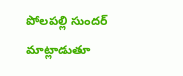పోలపల్లి సుందర్ మాట్లాడుతూ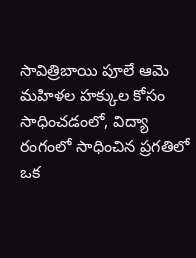సావిత్రిబాయి పూలే ఆమె మహిళల హక్కుల కోసం సాధించడంలో, విద్యా రంగంలో సాధించిన ప్రగతిలో ఒక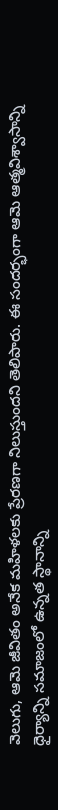వెలుగు, ఆమె జీవితం అనేక మహిళలకు ప్రేరణగా నిలుస్తుందని తెలిపారు. ఈ సందర్భంగా ఆమె ఆత్మవిశ్వాసాన్ని ధైర్యాన్ని సమాజంలో ఉన్నత స్థానాన్ని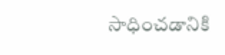సాధించడానికి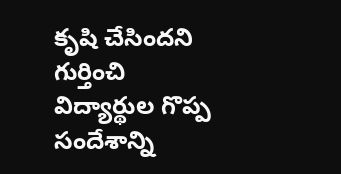కృషి చేసిందని గుర్తించి విద్యార్థుల గొప్ప సందేశాన్ని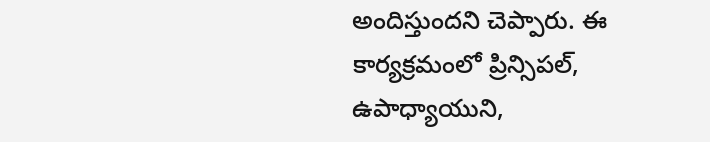అందిస్తుందని చెప్పారు. ఈ కార్యక్రమంలో ప్రిన్సిపల్, ఉపాధ్యాయుని,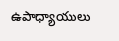ఉపాధ్యాయులు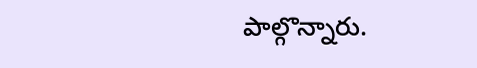పాల్గొన్నారు.